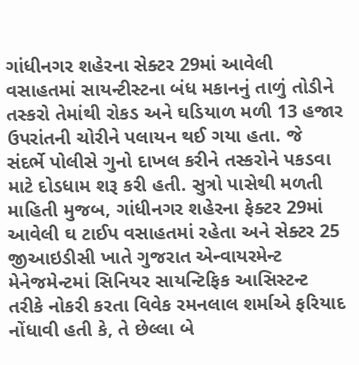ગાંધીનગર શહેરના સેક્ટર 29માં આવેલી વસાહતમાં સાયન્ટીસ્ટના બંધ મકાનનું તાળું તોડીને તસ્કરો તેમાંથી રોકડ અને ઘડિયાળ મળી 13 હજાર ઉપરાંતની ચોરીને પલાયન થઈ ગયા હતા. જે સંદર્ભે પોલીસે ગુનો દાખલ કરીને તસ્કરોને પકડવા માટે દોડધામ શરૂ કરી હતી. સુત્રો પાસેથી મળતી માહિતી મુજબ, ગાંધીનગર શહેરના ફેક્ટર 29માં આવેલી ઘ ટાઈપ વસાહતમાં રહેતા અને સેક્ટર 25 જીઆઇડીસી ખાતે ગુજરાત એન્વાયરમેન્ટ મેનેજમેન્ટમાં સિનિયર સાયન્ટિફિક આસિસ્ટન્ટ તરીકે નોકરી કરતા વિવેક રમનલાલ શર્માએ ફરિયાદ નોંધાવી હતી કે, તે છેલ્લા બે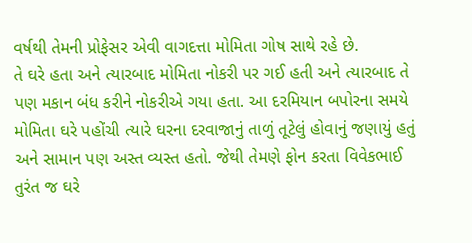વર્ષથી તેમની પ્રોફેસર એવી વાગદત્તા મોમિતા ગોષ સાથે રહે છે.
તે ઘરે હતા અને ત્યારબાદ મોમિતા નોકરી પર ગઈ હતી અને ત્યારબાદ તે પણ મકાન બંધ કરીને નોકરીએ ગયા હતા. આ દરમિયાન બપોરના સમયે મોમિતા ઘરે પહોંચી ત્યારે ઘરના દરવાજાનું તાળું તૂટેલું હોવાનું જણાયું હતું અને સામાન પણ અસ્ત વ્યસ્ત હતો. જેથી તેમણે ફોન કરતા વિવેકભાઈ તુરંત જ ઘરે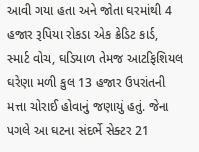આવી ગયા હતા અને જોતા ઘરમાંથી 4 હજાર રૂપિયા રોકડા એક ક્રેડિટ કાર્ડ, સ્માર્ટ વોચ, ઘડિયાળ તેમજ આટફિશિયલ ઘરેણા મળી કુલ 13 હજાર ઉપરાંતની મત્તા ચોરાઈ હોવાનું જણાયું હતું. જેના પગલે આ ઘટના સંદર્ભે સેક્ટર 21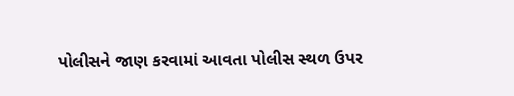પોલીસને જાણ કરવામાં આવતા પોલીસ સ્થળ ઉપર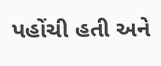પહોંચી હતી અને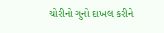ચોરીનો ગુનો દાખલ કરીને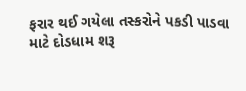ફરાર થઈ ગયેલા તસ્કરોને પકડી પાડવા માટે દોડધામ શરૂ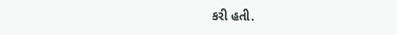કરી હતી.